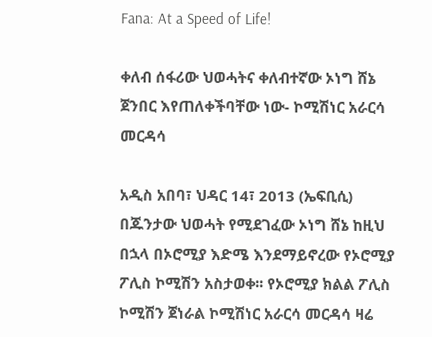Fana: At a Speed of Life!

ቀለብ ሰፋሪው ህወሓትና ቀለብተኛው ኦነግ ሸኔ ጀንበር እየጠለቀችባቸው ነው- ኮሚሽነር አራርሳ መርዳሳ

አዲስ አበባ፣ ህዳር 14፣ 2013 (ኤፍቢሲ) በጁንታው ህወሓት የሚደገፈው ኦነግ ሸኔ ከዚህ በኋላ በኦሮሚያ እድሜ እንደማይኖረው የኦሮሚያ ፖሊስ ኮሚሽን አስታወቀ፡፡ የኦሮሚያ ክልል ፖሊስ ኮሚሽን ጀነራል ኮሚሽነር አራርሳ መርዳሳ ዛሬ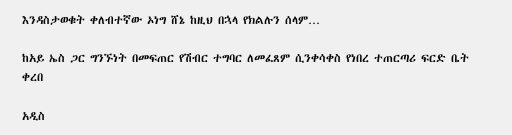እንዳስታወቁት ቀለብተኛው ኦነግ ሸኔ ከዚህ በኋላ የክልሉን ሰላም…

ከአይ ኤስ ጋር ግንኙነት በመፍጠር የሽብር ተግባር ለመፈጸም ሲንቀሳቀስ የነበረ ተጠርጣሪ ፍርድ ቤት ቀረበ

አዲስ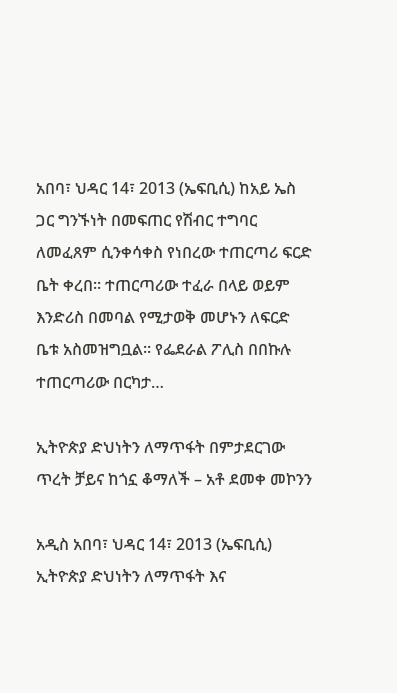አበባ፣ ህዳር 14፣ 2013 (ኤፍቢሲ) ከአይ ኤስ ጋር ግንኙነት በመፍጠር የሽብር ተግባር ለመፈጸም ሲንቀሳቀስ የነበረው ተጠርጣሪ ፍርድ ቤት ቀረበ። ተጠርጣሪው ተፈራ በላይ ወይም እንድሪስ በመባል የሚታወቅ መሆኑን ለፍርድ ቤቱ አስመዝግቧል። የፌደራል ፖሊስ በበኩሉ ተጠርጣሪው በርካታ…

ኢትዮጵያ ድህነትን ለማጥፋት በምታደርገው ጥረት ቻይና ከጎኗ ቆማለች – አቶ ደመቀ መኮንን

አዲስ አበባ፣ ህዳር 14፣ 2013 (ኤፍቢሲ) ኢትዮጵያ ድህነትን ለማጥፋት እና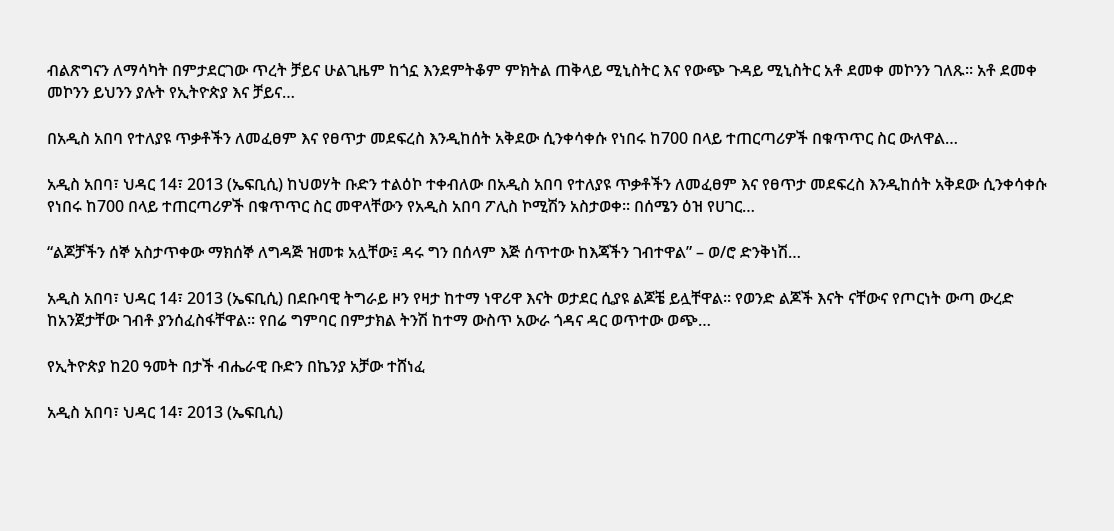ብልጽግናን ለማሳካት በምታደርገው ጥረት ቻይና ሁልጊዜም ከጎኗ እንደምትቆም ምክትል ጠቅላይ ሚኒስትር እና የውጭ ጉዳይ ሚኒስትር አቶ ደመቀ መኮንን ገለጹ፡፡ አቶ ደመቀ መኮንን ይህንን ያሉት የኢትዮጵያ እና ቻይና…

በአዲስ አበባ የተለያዩ ጥቃቶችን ለመፈፀም እና የፀጥታ መደፍረስ እንዲከሰት አቅደው ሲንቀሳቀሱ የነበሩ ከ700 በላይ ተጠርጣሪዎች በቁጥጥር ስር ውለዋል…

አዲስ አበባ፣ ህዳር 14፣ 2013 (ኤፍቢሲ) ከህወሃት ቡድን ተልዕኮ ተቀብለው በአዲስ አበባ የተለያዩ ጥቃቶችን ለመፈፀም እና የፀጥታ መደፍረስ እንዲከሰት አቅደው ሲንቀሳቀሱ የነበሩ ከ700 በላይ ተጠርጣሪዎች በቁጥጥር ስር መዋላቸውን የአዲስ አበባ ፖሊስ ኮሚሽን አስታወቀ፡፡ በሰሜን ዕዝ የሀገር…

“ልጆቻችን ሰኞ አስታጥቀው ማክሰኞ ለግዳጅ ዝመቱ አሏቸው፤ ዳሩ ግን በሰላም እጅ ሰጥተው ከእጃችን ገብተዋል” – ወ/ሮ ድንቅነሽ…

አዲስ አበባ፣ ህዳር 14፣ 2013 (ኤፍቢሲ) በደቡባዊ ትግራይ ዞን የዛታ ከተማ ነዋሪዋ እናት ወታደር ሲያዩ ልጆቼ ይሏቸዋል፡፡ የወንድ ልጆች እናት ናቸውና የጦርነት ውጣ ውረድ ከአንጀታቸው ገብቶ ያንሰፈስፋቸዋል፡፡ የበሬ ግምባር በምታክል ትንሽ ከተማ ውስጥ አውራ ጎዳና ዳር ወጥተው ወጭ…

የኢትዮጵያ ከ20 ዓመት በታች ብሔራዊ ቡድን በኬንያ አቻው ተሸነፈ

አዲስ አበባ፣ ህዳር 14፣ 2013 (ኤፍቢሲ)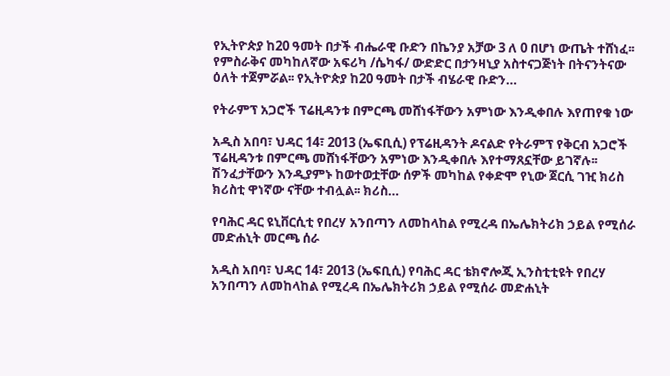የኢትዮጵያ ከ20 ዓመት በታች ብሔራዊ ቡድን በኬንያ አቻው 3 ለ 0 በሆነ ውጤት ተሸነፈ፡፡ የምስራቅና መካከለኛው አፍሪካ /ሴካፋ/ ውድድር በታንዛኒያ አስተናጋጅነት በትናንትናው ዕለት ተጀምሯል፡፡ የኢትዮጵያ ከ20 ዓመት በታች ብሄራዊ ቡድን…

የትራምፕ አጋሮች ፕሬዚዳንቱ በምርጫ መሸነፋቸውን አምነው እንዲቀበሉ እየጠየቁ ነው

አዲስ አበባ፣ ህዳር 14፣ 2013 (ኤፍቢሲ) የፕሬዚዳንት ዶናልድ የትራምፕ የቅርብ አጋሮች ፕሬዚዳንቱ በምርጫ መሸነፋቸውን አምነው እንዲቀበሉ እየተማጸኗቸው ይገኛሉ፡፡ ሽንፈታቸውን እንዲያምኑ ከወተወቷቸው ሰዎች መካከል የቀድሞ የኒው ጀርሲ ገዢ ክሪስ ክሪስቲ ዋነኛው ናቸው ተብሏል፡፡ ክሪስ…

የባሕር ዳር ዩኒቨርሲቲ የበረሃ አንበጣን ለመከላከል የሚረዳ በኤሌክትሪክ ኃይል የሚሰራ መድሐኒት መርጫ ሰራ

አዲስ አበባ፣ ህዳር 14፣ 2013 (ኤፍቢሲ) የባሕር ዳር ቴክኖሎጂ ኢንስቲቲዩት የበረሃ አንበጣን ለመከላከል የሚረዳ በኤሌክትሪክ ኃይል የሚሰራ መድሐኒት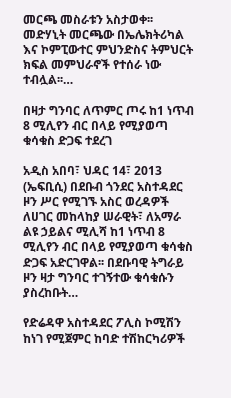መርጫ መስራቱን አስታወቀ፡፡ መድሃኒት መርጫው በኤሌክትሪካል እና ኮምፒውተር ምህንድስና ትምህርት ክፍል መምህራኖች የተሰራ ነው ተብሏል፡፡…

በዛታ ግንባር ለጥምር ጦሩ ከ1 ነጥብ 8 ሚሊየን ብር በላይ የሚያወጣ ቁሳቁስ ድጋፍ ተደረገ

አዲስ አበባ፣ ህዳር 14፣ 2013 (ኤፍቢሲ) በደቡብ ጎንደር አስተዳደር ዞን ሥር የሚገኙ አስር ወረዳዎች ለሀገር መከላከያ ሠራዊት፣ ለአማራ ልዩ ኃይልና ሚሊሻ ከ1 ነጥብ 8 ሚሊየን ብር በላይ የሚያወጣ ቁሳቁስ ድጋፍ አድርገዋል፡፡ በደቡባዊ ትግራይ ዞን ዛታ ግንባር ተገኝተው ቁሳቁሱን ያስረከቡት…

የድሬዳዋ አስተዳደር ፖሊስ ኮሚሽን ከነገ የሚጀምር ከባድ ተሽከርካሪዎች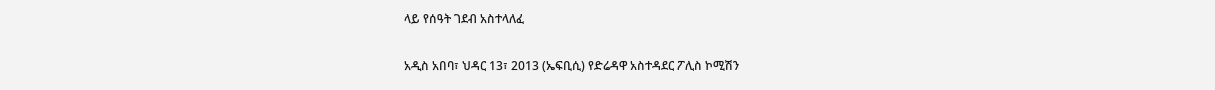ላይ የሰዓት ገደብ አስተላለፈ

አዲስ አበባ፣ ህዳር 13፣ 2013 (ኤፍቢሲ) የድሬዳዋ አስተዳደር ፖሊስ ኮሚሽን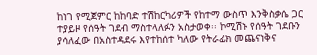ከነገ የሚጀምር ከከባድ ተሽከርካሪዎች የከተማ ውስጥ እንቅስቃሴ ጋር ተያይዞ የሰዓት ገደብ ማስተላለፉን አስታወቀ፡፡ ኮሚሽኑ የሰዓት ገደቡን ያሳለፈው በአስተዳደሩ እየተከሰተ ካለው የትራፊክ መጨናነቅና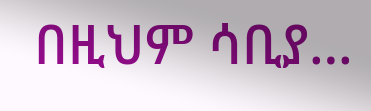በዚህም ሳቢያ…